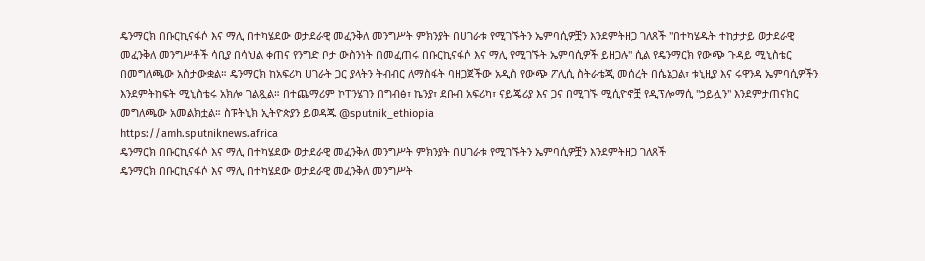ዴንማርክ በቡርኪናፋሶ እና ማሊ በተካሄደው ወታደራዊ መፈንቅለ መንግሥት ምክንያት በሀገራቱ የሚገኙትን ኤምባሲዎቿን እንደምትዘጋ ገለጸች "በተካሄዱት ተከታታይ ወታደራዊ መፈንቅለ መንግሥቶች ሳቢያ በሳህል ቀጠና የንግድ ቦታ ውስንነት በመፈጠሩ በቡርኪናፋሶ እና ማሊ የሚገኙት ኤምባሲዎች ይዘጋሉ" ሲል የዴንማርክ የውጭ ጉዳይ ሚኒስቴር በመግለጫው አስታውቋል። ዴንማርክ ከአፍሪካ ሀገራት ጋር ያላትን ትብብር ለማስፋት ባዘጋጀችው አዲስ የውጭ ፖሊሲ ስትራቴጂ መሰረት በሴኔጋል፣ ቱኒዚያ እና ሩዋንዳ ኤምባሲዎችን እንደምትከፍት ሚኒስቴሩ አክሎ ገልጿል። በተጨማሪም ኮፐንሄገን በግብፅ፣ ኬንያ፣ ደቡብ አፍሪካ፣ ናይጄሪያ እና ጋና በሚገኙ ሚሲዮኖቿ የዲፕሎማሲ "ኃይሏን" እንደምታጠናክር መግለጫው አመልክቷል። ስፑትኒክ ኢትዮጵያን ይወዳጁ @sputnik_ethiopia
https://amh.sputniknews.africa
ዴንማርክ በቡርኪናፋሶ እና ማሊ በተካሄደው ወታደራዊ መፈንቅለ መንግሥት ምክንያት በሀገራቱ የሚገኙትን ኤምባሲዎቿን እንደምትዘጋ ገለጸች
ዴንማርክ በቡርኪናፋሶ እና ማሊ በተካሄደው ወታደራዊ መፈንቅለ መንግሥት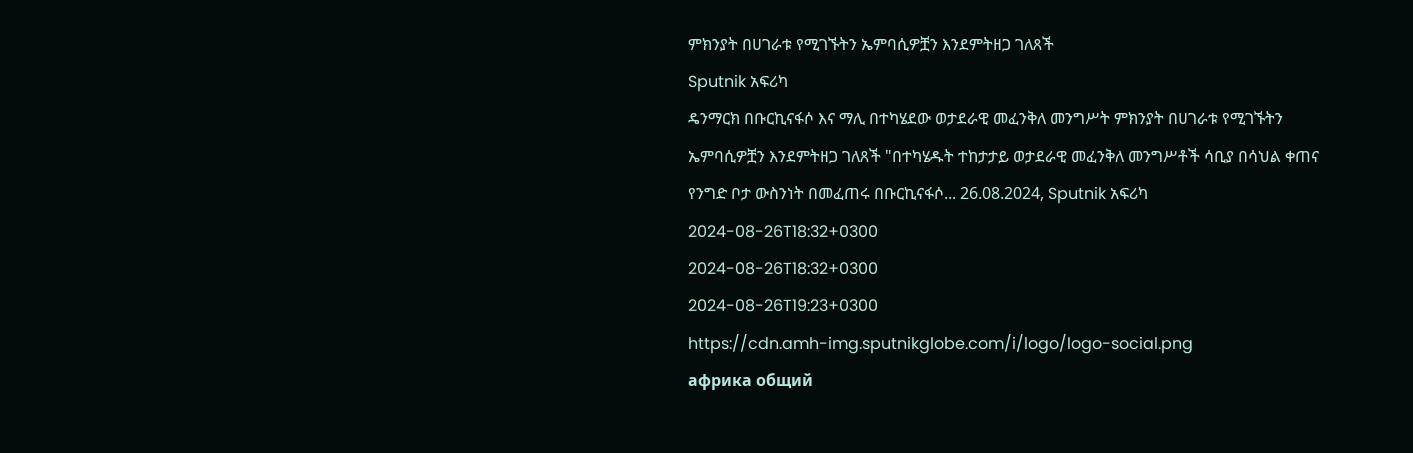ምክንያት በሀገራቱ የሚገኙትን ኤምባሲዎቿን እንደምትዘጋ ገለጸች
Sputnik አፍሪካ
ዴንማርክ በቡርኪናፋሶ እና ማሊ በተካሄደው ወታደራዊ መፈንቅለ መንግሥት ምክንያት በሀገራቱ የሚገኙትን ኤምባሲዎቿን እንደምትዘጋ ገለጸች "በተካሄዱት ተከታታይ ወታደራዊ መፈንቅለ መንግሥቶች ሳቢያ በሳህል ቀጠና የንግድ ቦታ ውስንነት በመፈጠሩ በቡርኪናፋሶ... 26.08.2024, Sputnik አፍሪካ
2024-08-26T18:32+0300
2024-08-26T18:32+0300
2024-08-26T19:23+0300
https://cdn.amh-img.sputnikglobe.com/i/logo/logo-social.png
африка общий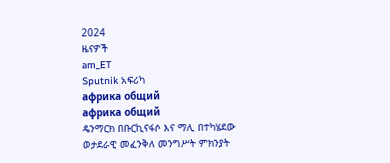2024
ዜናዎች
am_ET
Sputnik አፍሪካ
африка общий
африка общий
ዴንማርክ በቡርኪናፋሶ እና ማሊ በተካሄደው ወታደራዊ መፈንቅለ መንግሥት ምክንያት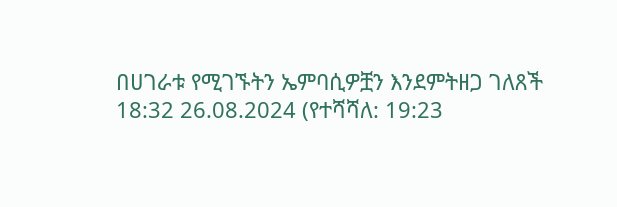በሀገራቱ የሚገኙትን ኤምባሲዎቿን እንደምትዘጋ ገለጸች
18:32 26.08.2024 (የተሻሻለ: 19:23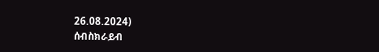26.08.2024)
ሰብስክራይብ